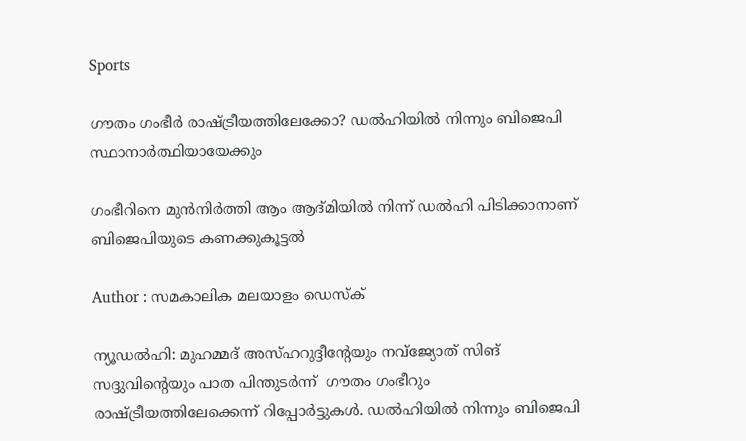Sports

ഗൗതം ഗംഭീര്‍ രാഷ്ട്രീയത്തിലേക്കോ? ഡല്‍ഹിയില്‍ നിന്നും ബിജെപി സ്ഥാനാര്‍ത്ഥിയായേക്കും

ഗംഭീറിനെ മുന്‍നിര്‍ത്തി ആം ആദ്മിയില്‍ നിന്ന് ഡല്‍ഹി പിടിക്കാനാണ് ബിജെപിയുടെ കണക്കുകൂട്ടല്‍

Author : സമകാലിക മലയാളം ഡെസ്ക്

ന്യൂഡല്‍ഹി: മുഹമ്മദ് അസ്ഹറുദ്ദീന്റേയും നവ്‌ജ്യോത് സിങ് സദ്ദുവിന്റെയും പാത പിന്തുടര്‍ന്ന്  ഗൗതം ഗംഭീറും രാഷ്ട്രീയത്തിലേക്കെന്ന് റിപ്പോര്‍ട്ടുകള്‍. ഡല്‍ഹിയില്‍ നിന്നും ബിജെപി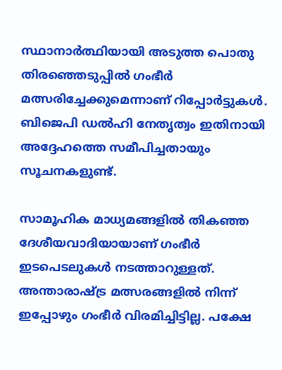സ്ഥാനാര്‍ത്ഥിയായി അടുത്ത പൊതു തിരഞ്ഞെടുപ്പില്‍ ഗംഭീര്‍ മത്സരിച്ചേക്കുമെന്നാണ് റിപ്പോര്‍ട്ടുകള്‍. ബിജെപി ഡല്‍ഹി നേതൃത്വം ഇതിനായി അദ്ദേഹത്തെ സമീപിച്ചതായും സൂചനകളുണ്ട്.

സാമൂഹിക മാധ്യമങ്ങളില്‍ തികഞ്ഞ ദേശീയവാദിയായാണ് ഗംഭീര്‍ ഇടപെടലുകള്‍ നടത്താറുള്ളത്. അന്താരാഷ്ട്ര മത്സരങ്ങളില്‍ നിന്ന് ഇപ്പോഴും ഗംഭീര്‍ വിരമിച്ചിട്ടില്ല. പക്ഷേ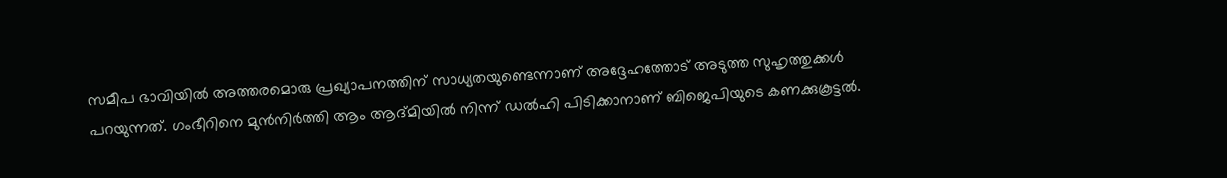സമീപ ഭാവിയില്‍ അത്തരമൊരു പ്രഖ്യാപനത്തിന് സാധ്യതയുണ്ടെന്നാണ് അദ്ദേഹത്തോട് അടുത്ത സുഹൃത്തുക്കള്‍ പറയുന്നത്. ഗംഭീറിനെ മുന്‍നിര്‍ത്തി ആം ആദ്മിയില്‍ നിന്ന് ഡല്‍ഹി പിടിക്കാനാണ് ബിജെപിയുടെ കണക്കുകൂട്ടല്‍.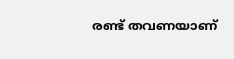രണ്ട് തവണയാണ്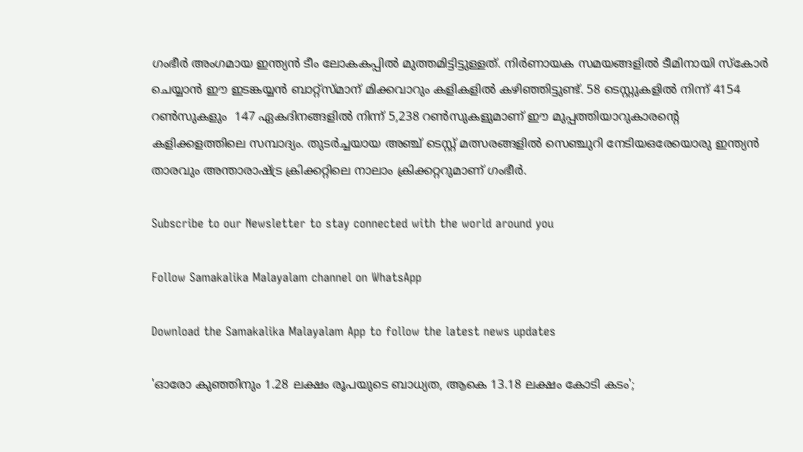ഗംഭീര്‍ അംഗമായ ഇന്ത്യന്‍ ടീം ലോകകപ്പില്‍ മുത്തമിട്ടിട്ടുള്ളത്. നിര്‍ണായക സമയങ്ങളില്‍ ടീമിനായി സ്‌കോര്‍ ചെയ്യാന്‍ ഈ ഇടങ്കയ്യന്‍ ബാറ്റ്‌സ്മാന് മിക്കവാറും കളികളില്‍ കഴിഞ്ഞിട്ടുണ്ട്. 58 ടെസ്റ്റുകളില്‍ നിന്ന് 4154 റണ്‍സുകളും  147 ഏകദിനങ്ങളില്‍ നിന്ന് 5,238 റണ്‍സുകളുമാണ് ഈ മുപ്പത്തിയാറുകാരന്റെ കളിക്കളത്തിലെ സമ്പാദ്യം. തുടര്‍ച്ചയായ അഞ്ച് ടെസ്റ്റ് മത്സരങ്ങളില്‍ സെഞ്ചുറി നേടിയഒരേയൊരു ഇന്ത്യന്‍ താരവും അന്താരാഷ്ട്ര ക്രിക്കറ്റിലെ നാലാം ക്രിക്കറ്ററുമാണ് ഗംഭീര്‍.

Subscribe to our Newsletter to stay connected with the world around you

Follow Samakalika Malayalam channel on WhatsApp

Download the Samakalika Malayalam App to follow the latest news updates

'ഓരോ കുഞ്ഞിനും 1.28 ലക്ഷം രൂപയുടെ ബാധ്യത, ആകെ 13.18 ലക്ഷം കോടി കടം';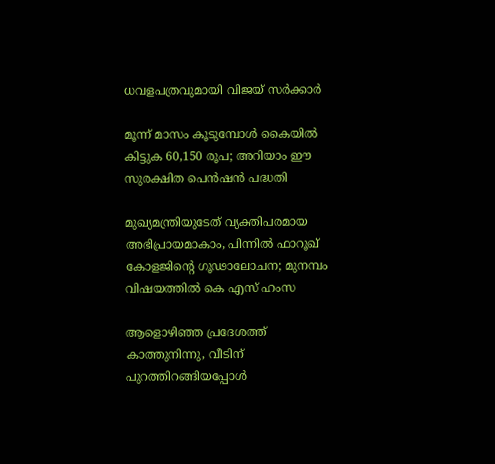ധവളപത്രവുമായി വിജയ്‌ സർക്കാർ

മൂന്ന് മാസം കൂടുമ്പോള്‍ കൈയില്‍ കിട്ടുക 60,150 രൂപ; അറിയാം ഈ സുരക്ഷിത പെന്‍ഷന്‍ പദ്ധതി

മുഖ്യമന്ത്രിയുടേത് വ്യക്തിപരമായ അഭിപ്രായമാകാം, പിന്നിൽ ഫാറൂഖ് കോളജിന്റെ ഗൂഢാലോചന; മുനമ്പം വിഷയത്തിൽ കെ എസ് ഹംസ

ആളൊഴിഞ്ഞ പ്രദേശത്ത് കാത്തുനിന്നു, വീടിന് പുറത്തിറങ്ങിയപ്പോള്‍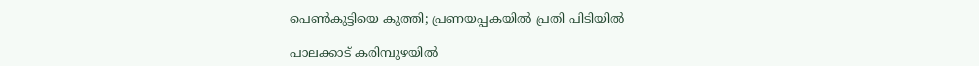പെണ്‍കുട്ടിയെ കുത്തി; പ്രണയപ്പകയില്‍ പ്രതി പിടിയില്‍

പാലക്കാട് കരിമ്പുഴയിൽ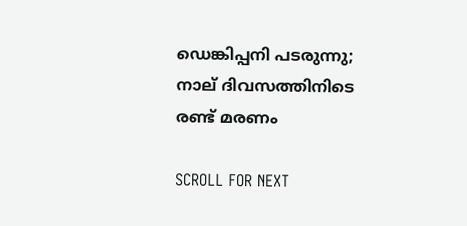ഡെങ്കിപ്പനി പടരുന്നു; നാല് ദിവസത്തിനിടെ രണ്ട് മരണം

SCROLL FOR NEXT